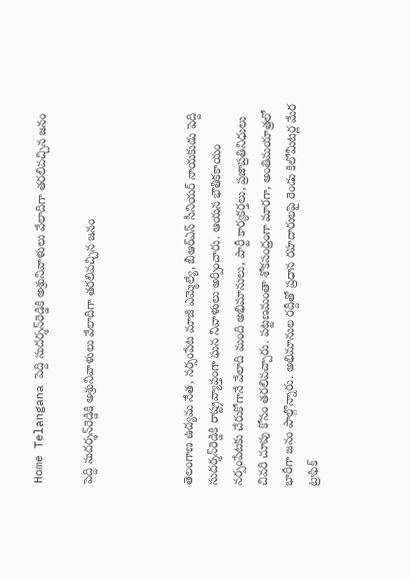Home Telangana పెద్ది సుదర్శన్‌రెడ్డికి అశ్రునివాళులు వేలాదిగా తరలివచ్చిన జనం

పెద్ది సుదర్శన్‌రెడ్డికి అశ్రునివాళులు వేలాదిగా తరలివచ్చిన జనం



తెలంగాణ ఉద్యమ నేత, నర్సంపేట మాజీ ఎమ్మెల్యే, బీఆర్ఎస్ సీనియర్ నాయకుడు పెద్ది సుదర్శన్‌రెడ్డికి రాష్ట్రవ్యాప్తంగా ఘన నివాళులు అర్పించారు. ఆయన భౌతికకాయం నర్సంపేటకు చేరుకోగానే వేలాది మంది అభిమానులు, పార్టీ కార్యకర్తలు, ప్రజాప్రతినిధులు చివరి చూపు కోసం తరలివచ్చారు. పట్టణమంతా శోకసంద్రంగా మారగా, అంతిమయాత్రలో భారీగా జనం పాల్గొన్నారు. అభిమానుల రద్దీతో ప్రధాన రహదారులపై రెండు కిలోమీటర్ల మేర ట్రాఫిక్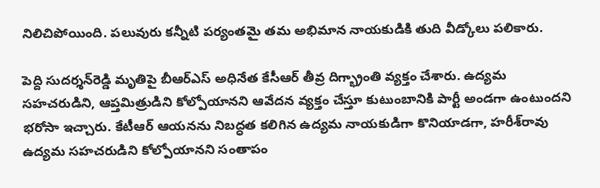నిలిచిపోయింది. పలువురు కన్నీటి పర్యంతమై తమ అభిమాన నాయకుడికి తుది వీడ్కోలు పలికారు.

పెద్ది సుదర్శన్‌రెడ్డి మృతిపై బీఆర్ఎస్ అధినేత కేసీఆర్ తీవ్ర దిగ్భ్రాంతి వ్యక్తం చేశారు. ఉద్యమ సహచరుడిని, ఆప్తమిత్రుడిని కోల్పోయానని ఆవేదన వ్యక్తం చేస్తూ కుటుంబానికి పార్టీ అండగా ఉంటుందని భరోసా ఇచ్చారు. కేటీఆర్ ఆయనను నిబద్ధత కలిగిన ఉద్యమ నాయకుడిగా కొనియాడగా, హరీశ్‌రావు ఉద్యమ సహచరుడిని కోల్పోయానని సంతాపం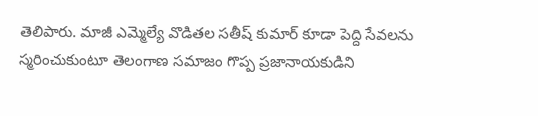తెలిపారు. మాజీ ఎమ్మెల్యే వొడితల సతీష్ కుమార్ కూడా పెద్ది సేవలను స్మరించుకుంటూ తెలంగాణ సమాజం గొప్ప ప్రజానాయకుడిని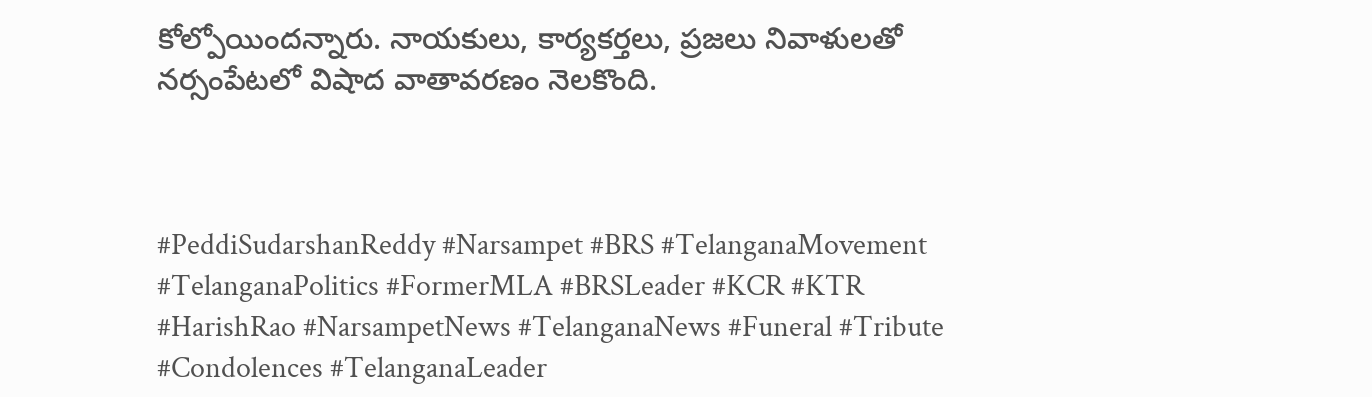కోల్పోయిందన్నారు. నాయకులు, కార్యకర్తలు, ప్రజలు నివాళులతో నర్సంపేటలో విషాద వాతావరణం నెలకొంది.



#PeddiSudarshanReddy #Narsampet #BRS #TelanganaMovement #TelanganaPolitics #FormerMLA #BRSLeader #KCR #KTR #HarishRao #NarsampetNews #TelanganaNews #Funeral #Tribute #Condolences #TelanganaLeader